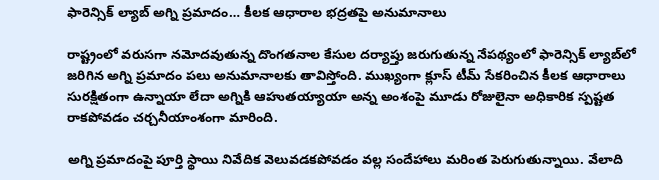ఫారెన్సిక్ ల్యాబ్ అగ్ని ప్రమాదం… కీలక ఆధారాల భద్రతపై అనుమానాలు

రాష్ట్రంలో వరుసగా నమోదవుతున్న దొంగతనాల కేసుల దర్యాప్తు జరుగుతున్న నేపథ్యంలో ఫారెన్సిక్ ల్యాబ్‌లో జరిగిన అగ్ని ప్రమాదం పలు అనుమానాలకు తావిస్తోంది. ముఖ్యంగా క్లూస్ టీమ్ సేకరించిన కీలక ఆధారాలు సురక్షితంగా ఉన్నాయా లేదా అగ్నికి ఆహుతయ్యాయా అన్న అంశంపై మూడు రోజులైనా అధికారిక స్పష్టత రాకపోవడం చర్చనీయాంశంగా మారింది.

అగ్ని ప్రమాదంపై పూర్తి స్థాయి నివేదిక వెలువడకపోవడం వల్ల సందేహాలు మరింత పెరుగుతున్నాయి. వేలాది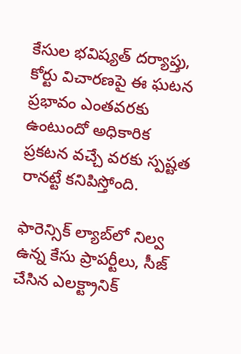కేసుల భవిష్యత్ దర్యాప్తు, కోర్టు విచారణపై ఈ ఘటన ప్రభావం ఎంతవరకు ఉంటుందో అధికారిక ప్రకటన వచ్చే వరకు స్పష్టత రానట్టే కనిపిస్తోంది.

ఫారెన్సిక్ ల్యాబ్‌లో నిల్వ ఉన్న కేసు ప్రాపర్టీలు, సీజ్ చేసిన ఎలక్ట్రానిక్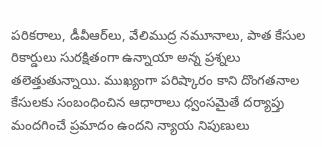పరికరాలు, డీవీఆర్‌లు, వేలిముద్ర నమూనాలు, పాత కేసుల రికార్డులు సురక్షితంగా ఉన్నాయా అన్న ప్రశ్నలు తలెత్తుతున్నాయి. ముఖ్యంగా పరిష్కారం కాని దొంగతనాల కేసులకు సంబంధించిన ఆధారాలు ధ్వంసమైతే దర్యాప్తు మందగించే ప్రమాదం ఉందని న్యాయ నిపుణులు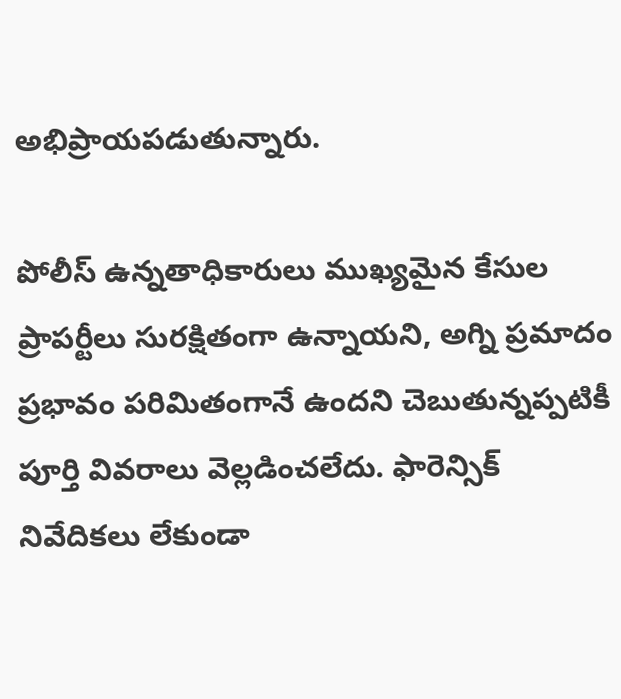అభిప్రాయపడుతున్నారు.

పోలీస్ ఉన్నతాధికారులు ముఖ్యమైన కేసుల ప్రాపర్టీలు సురక్షితంగా ఉన్నాయని, అగ్ని ప్రమాదం ప్రభావం పరిమితంగానే ఉందని చెబుతున్నప్పటికీ పూర్తి వివరాలు వెల్లడించలేదు. ఫారెన్సిక్ నివేదికలు లేకుండా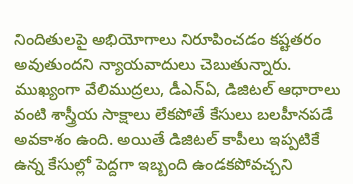నిందితులపై అభియోగాలు నిరూపించడం కష్టతరం అవుతుందని న్యాయవాదులు చెబుతున్నారు. ముఖ్యంగా వేలిముద్రలు, డీఎన్‌ఏ, డిజిటల్ ఆధారాలు వంటి శాస్త్రీయ సాక్షాలు లేకపోతే కేసులు బలహీనపడే అవకాశం ఉంది. అయితే డిజిటల్ కాపీలు ఇప్పటికే ఉన్న కేసుల్లో పెద్దగా ఇబ్బంది ఉండకపోవచ్చని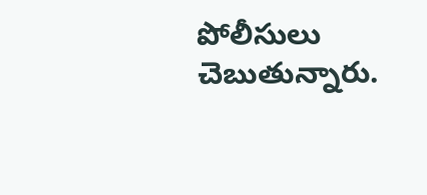పోలీసులు చెబుతున్నారు.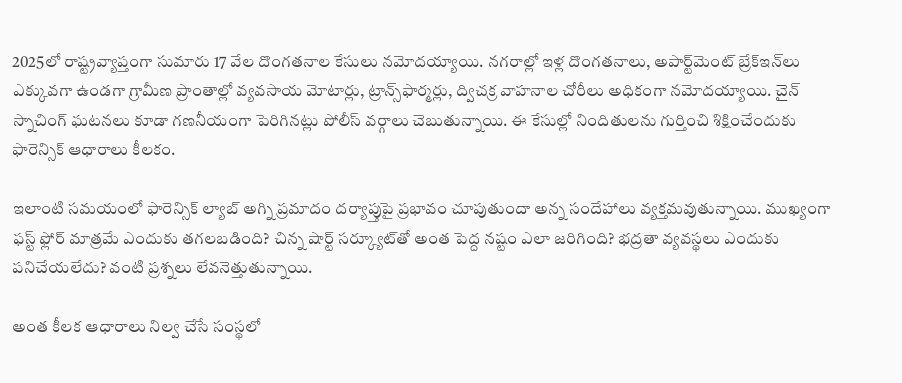2025లో రాష్ట్రవ్యాప్తంగా సుమారు 17 వేల దొంగతనాల కేసులు నమోదయ్యాయి. నగరాల్లో ఇళ్ల దొంగతనాలు, అపార్ట్‌మెంట్ బ్రేక్‌ఇన్‌లు ఎక్కువగా ఉండగా గ్రామీణ ప్రాంతాల్లో వ్యవసాయ మోటార్లు, ట్రాన్స్‌ఫార్మర్లు, ద్విచక్ర వాహనాల చోరీలు అధికంగా నమోదయ్యాయి. చైన్ స్నాచింగ్ ఘటనలు కూడా గణనీయంగా పెరిగినట్లు పోలీస్ వర్గాలు చెబుతున్నాయి. ఈ కేసుల్లో నిందితులను గుర్తించి శిక్షించేందుకు ఫారెన్సిక్ ఆధారాలు కీలకం.

ఇలాంటి సమయంలో ఫారెన్సిక్ ల్యాబ్ అగ్ని ప్రమాదం దర్యాప్తుపై ప్రభావం చూపుతుందా అన్న సందేహాలు వ్యక్తమవుతున్నాయి. ముఖ్యంగా ఫస్ట్ ఫ్లోర్ మాత్రమే ఎందుకు తగలబడింది? చిన్న షార్ట్ సర్క్యూట్‌తో అంత పెద్ద నష్టం ఎలా జరిగింది? భద్రతా వ్యవస్థలు ఎందుకు పనిచేయలేదు? వంటి ప్రశ్నలు లేవనెత్తుతున్నాయి.

అంత కీలక ఆధారాలు నిల్వ చేసే సంస్థలో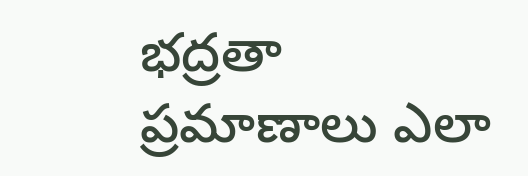భద్రతా ప్రమాణాలు ఎలా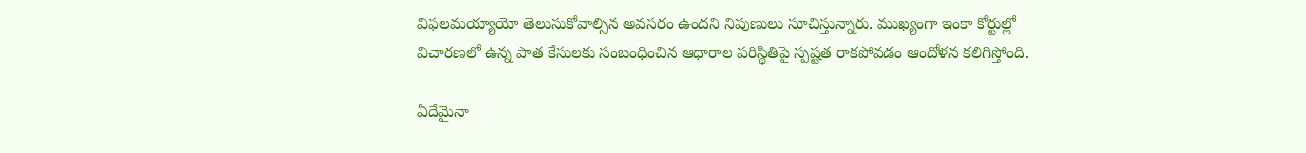విఫలమయ్యాయో తెలుసుకోవాల్సిన అవసరం ఉందని నిపుణులు సూచిస్తున్నారు. ముఖ్యంగా ఇంకా కోర్టుల్లో విచారణలో ఉన్న పాత కేసులకు సంబంధించిన ఆధారాల పరిస్థితిపై స్పష్టత రాకపోవడం ఆందోళన కలిగిస్తోంది.

ఏదేమైనా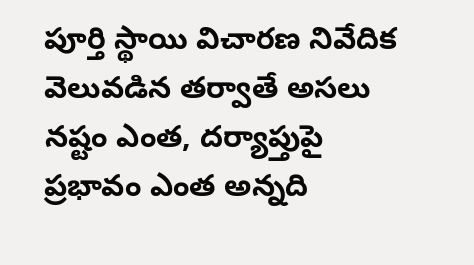పూర్తి స్థాయి విచారణ నివేదిక వెలువడిన తర్వాతే అసలు నష్టం ఎంత, దర్యాప్తుపై ప్రభావం ఎంత అన్నది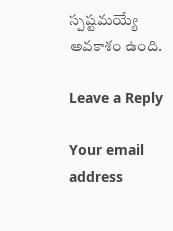స్పష్టమయ్యే అవకాశం ఉంది.

Leave a Reply

Your email address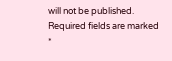will not be published. Required fields are marked *